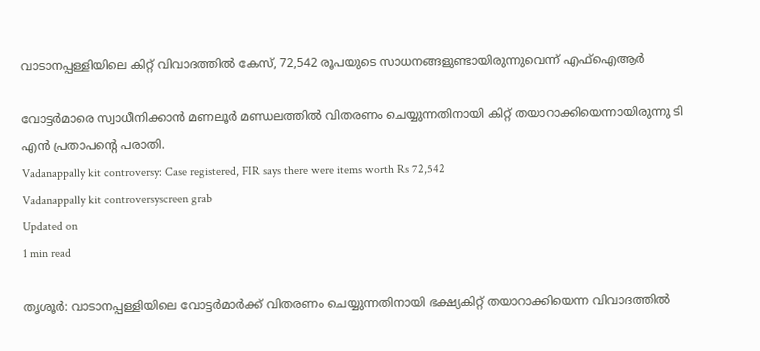വാടാനപ്പള്ളിയിലെ കിറ്റ് വിവാദത്തില്‍ കേസ്, 72,542 രൂപയുടെ സാധനങ്ങളുണ്ടായിരുന്നുവെന്ന് എഫ്‌ഐആര്‍

വോട്ടര്‍മാരെ സ്വാധീനിക്കാന്‍ മണലൂര്‍ മണ്ഡലത്തില്‍ വിതരണം ചെയ്യുന്നതിനായി കിറ്റ് തയാറാക്കിയെന്നായിരുന്നു ടി എന്‍ പ്രതാപന്റെ പരാതി.
Vadanappally kit controversy: Case registered, FIR says there were items worth Rs 72,542
Vadanappally kit controversyscreen grab
Updated on
1 min read

തൃശൂര്‍: വാടാനപ്പള്ളിയിലെ വോട്ടര്‍മാര്‍ക്ക് വിതരണം ചെയ്യുന്നതിനായി ഭക്ഷ്യകിറ്റ് തയാറാക്കിയെന്ന വിവാദത്തില്‍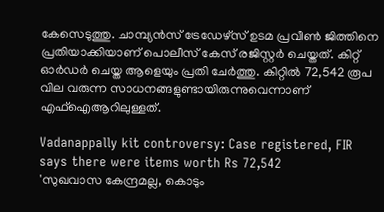കേസെടുത്തു. ചാമ്പ്യന്‍സ് ട്രേഡേഴ്‌സ് ഉടമ പ്രവീണ്‍ ജിത്തിനെ പ്രതിയാക്കിയാണ് പൊലീസ് കേസ് രജിസ്റ്റര്‍ ചെയ്തത്. കിറ്റ് ഓര്‍ഡര്‍ ചെയ്ത ആളെയും പ്രതി ചേര്‍ത്തു. കിറ്റില്‍ 72,542 രൂപ വില വരുന്ന സാധനങ്ങളുണ്ടായിരുന്നുവെന്നാണ് എഫ്‌ഐആറിലുള്ളത്.

Vadanappally kit controversy: Case registered, FIR says there were items worth Rs 72,542
'സുഖവാസ കേന്ദ്രമല്ല, കൊടും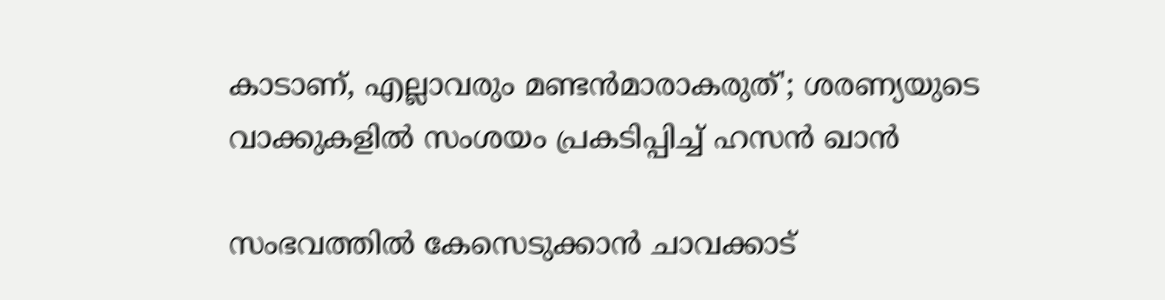കാടാണ്, എല്ലാവരും മണ്ടന്‍മാരാകരുത്'; ശരണ്യയുടെ വാക്കുകളില്‍ സംശയം പ്രകടിപ്പിച്ച് ഹസന്‍ ഖാന്‍

സംഭവത്തില്‍ കേസെടുക്കാന്‍ ചാവക്കാട്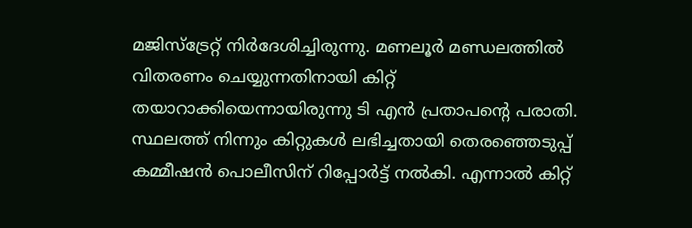മജിസ്‌ട്രേറ്റ് നിര്‍ദേശിച്ചിരുന്നു. മണലൂര്‍ മണ്ഡലത്തില്‍ വിതരണം ചെയ്യുന്നതിനായി കിറ്റ് തയാറാക്കിയെന്നായിരുന്നു ടി എന്‍ പ്രതാപന്റെ പരാതി. സ്ഥലത്ത് നിന്നും കിറ്റുകള്‍ ലഭിച്ചതായി തെരഞ്ഞെടുപ്പ് കമ്മീഷന്‍ പൊലീസിന് റിപ്പോര്‍ട്ട് നല്‍കി. എന്നാല്‍ കിറ്റ്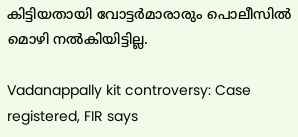കിട്ടിയതായി വോട്ടര്‍മാരാരും പൊലീസില്‍ മൊഴി നല്‍കിയിട്ടില്ല.

Vadanappally kit controversy: Case registered, FIR says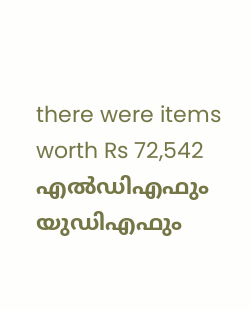there were items worth Rs 72,542
എൽഡിഎഫും യുഡിഎഫും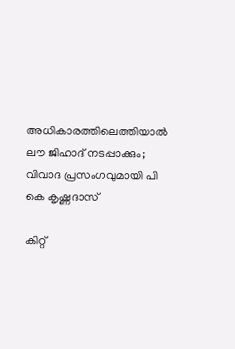അധികാരത്തിലെത്തിയാൽ ലൗ ജിഹാദ് നടപ്പാക്കും; വിവാദ പ്രസംഗവുമായി പി കെ കൃഷ്ണദാസ്

കിറ്റ്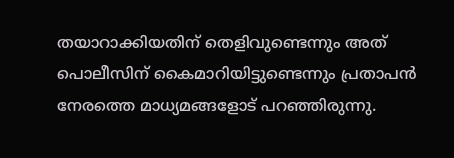തയാറാക്കിയതിന് തെളിവുണ്ടെന്നും അത് പൊലീസിന് കൈമാറിയിട്ടുണ്ടെന്നും പ്രതാപന്‍ നേരത്തെ മാധ്യമങ്ങളോട് പറഞ്ഞിരുന്നു.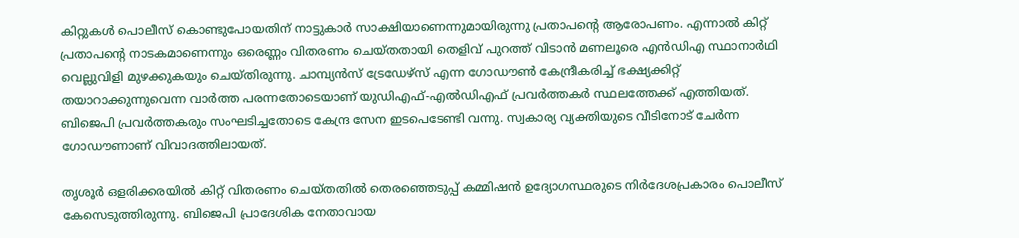കിറ്റുകള്‍ പൊലീസ് കൊണ്ടുപോയതിന് നാട്ടുകാര്‍ സാക്ഷിയാണെന്നുമായിരുന്നു പ്രതാപന്റെ ആരോപണം. എന്നാല്‍ കിറ്റ് പ്രതാപന്റെ നാടകമാണെന്നും ഒരെണ്ണം വിതരണം ചെയ്തതായി തെളിവ് പുറത്ത് വിടാന്‍ മണലൂരെ എന്‍ഡിഎ സ്ഥാനാര്‍ഥി വെല്ലുവിളി മുഴക്കുകയും ചെയ്തിരുന്നു. ചാമ്പ്യന്‍സ് ട്രേഡേഴ്‌സ് എന്ന ഗോഡൗണ്‍ കേന്ദ്രീകരിച്ച് ഭക്ഷ്യക്കിറ്റ് തയാറാക്കുന്നുവെന്ന വാര്‍ത്ത പരന്നതോടെയാണ് യുഡിഎഫ്-എല്‍ഡിഎഫ് പ്രവര്‍ത്തകര്‍ സ്ഥലത്തേക്ക് എത്തിയത്. ബിജെപി പ്രവര്‍ത്തകരും സംഘടിച്ചതോടെ കേന്ദ്ര സേന ഇടപെടേണ്ടി വന്നു. സ്വകാര്യ വ്യക്തിയുടെ വീടിനോട് ചേര്‍ന്ന ഗോഡൗണാണ് വിവാദത്തിലായത്.

തൃശൂര്‍ ഒളരിക്കരയില്‍ കിറ്റ് വിതരണം ചെയ്തതില്‍ തെരഞ്ഞെടുപ്പ് കമ്മിഷന്‍ ഉദ്യോഗസ്ഥരുടെ നിര്‍ദേശപ്രകാരം പൊലീസ് കേസെടുത്തിരുന്നു. ബിജെപി പ്രാദേശിക നേതാവായ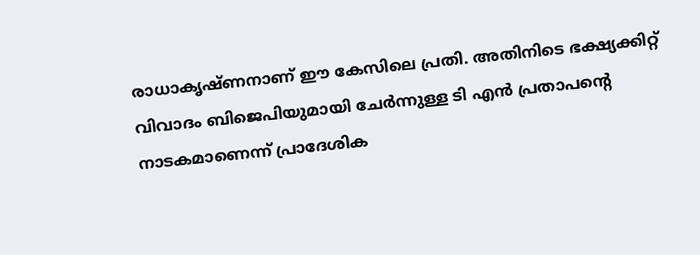രാധാകൃഷ്ണനാണ് ഈ കേസിലെ പ്രതി. അതിനിടെ ഭക്ഷ്യക്കിറ്റ് വിവാദം ബിജെപിയുമായി ചേര്‍ന്നുള്ള ടി എന്‍ പ്രതാപന്റെ നാടകമാണെന്ന് പ്രാദേശിക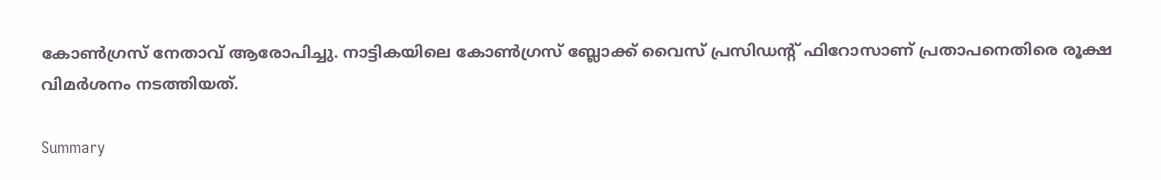കോണ്‍ഗ്രസ് നേതാവ് ആരോപിച്ചു. നാട്ടികയിലെ കോണ്‍ഗ്രസ് ബ്ലോക്ക് വൈസ് പ്രസിഡന്റ് ഫിറോസാണ് പ്രതാപനെതിരെ രൂക്ഷ വിമര്‍ശനം നടത്തിയത്.

Summary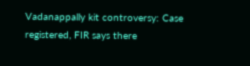Vadanappally kit controversy: Case registered, FIR says there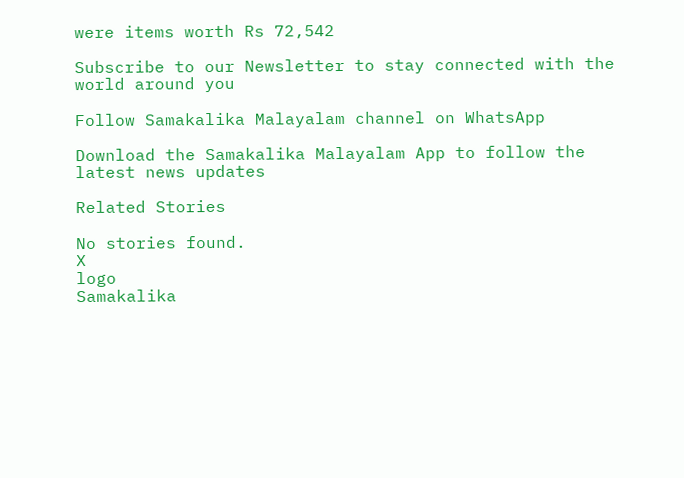were items worth Rs 72,542

Subscribe to our Newsletter to stay connected with the world around you

Follow Samakalika Malayalam channel on WhatsApp

Download the Samakalika Malayalam App to follow the latest news updates

Related Stories

No stories found.
X
logo
Samakalika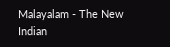Malayalam - The New Indian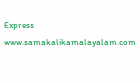Express
www.samakalikamalayalam.com